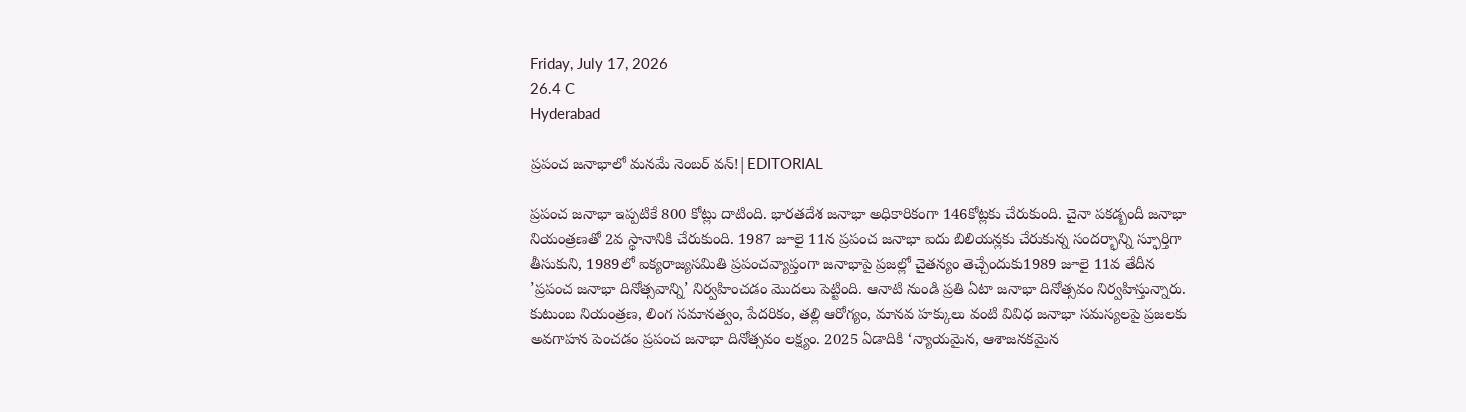Friday, July 17, 2026
26.4 C
Hyderabad

ప్రపంచ జనాభాలో మనమే నెంబర్ వన్!|EDITORIAL

ప్రపంచ జనాభా ఇప్పటికే 800 కోట్లు దాటింది. భారతదేశ జనాభా అధికారికంగా 146కోట్లకు చేరుకుంది. చైనా పకడ్బందీ జనాభా నియంత్రణతో 2వ స్థానానికి చేరుకుంది. 1987 జూలై 11న ప్రపంచ జనాభా ఐదు బిలియన్లకు చేరుకున్న సందర్భాన్ని స్ఫూర్తిగా తీసుకుని, 1989లో ఐక్యరాజ్యసమితి ప్రపంచవ్యాప్తంగా జనాభాపై ప్రజల్లో చైతన్యం తెచ్చేందుకు1989 జూలై 11వ తేదీన ’ప్రపంచ జనాభా దినోత్సవాన్ని’ నిర్వహించడం మొదలు పెట్టింది. ఆనాటి నుండి ప్రతి ఏటా జనాభా దినోత్సవం నిర్వహిస్తున్నారు. కుటుంబ నియంత్రణ, లింగ సమానత్వం, పేదరికం, తల్లి ఆరోగ్యం, మానవ హక్కులు వంటి వివిధ జనాభా సమస్యలపై ప్రజలకు అవగాహన పెంచడం ప్రపంచ జనాభా దినోత్సవం లక్ష్యం. 2025 ఏడాదికి ‘న్యాయమైన, ఆశాజనకమైన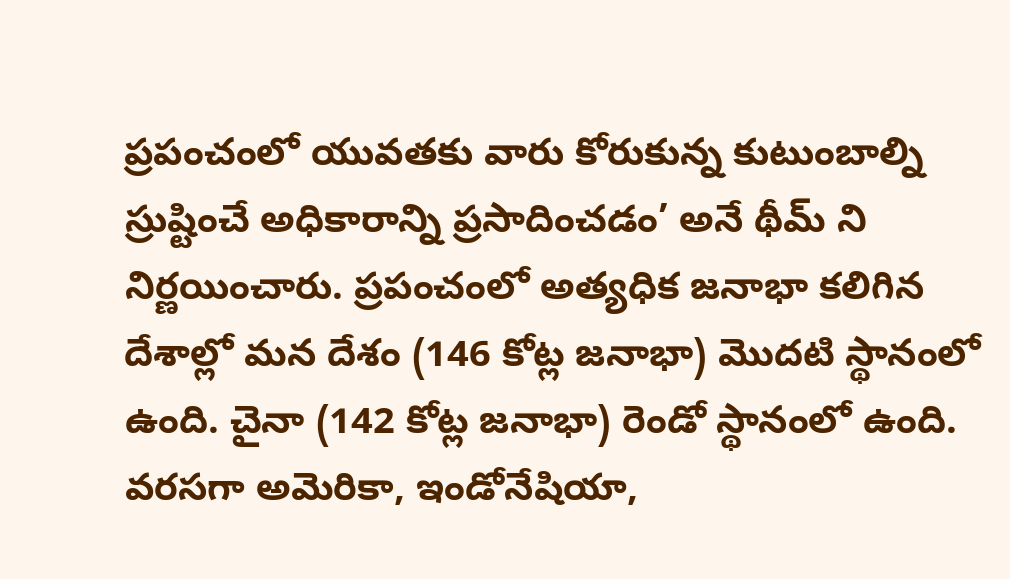ప్రపంచంలో యువతకు వారు కోరుకున్న కుటుంబాల్ని స్రుష్టించే అధికారాన్ని ప్రసాదించడం’ అనే థీమ్ ని నిర్ణయించారు. ప్రపంచంలో అత్యధిక జనాభా కలిగిన దేశాల్లో మన దేశం (146 కోట్ల జనాభా) మొదటి స్థానంలో ఉంది. చైనా (142 కోట్ల జనాభా) రెండో స్థానంలో ఉంది. వరసగా అమెరికా, ఇండోనేషియా,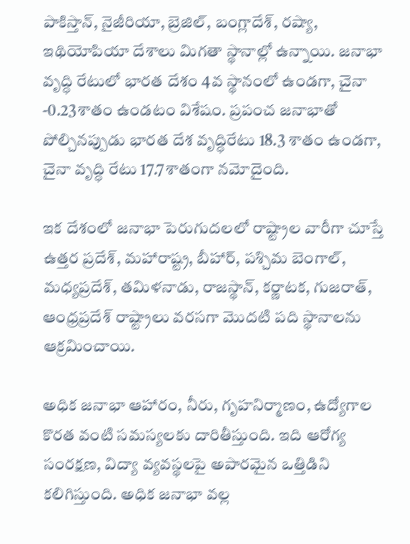పాకిస్తాన్, నైజీరియా, బ్రెజిల్, బంగ్లాదేశ్, రష్యా, ఇథియోపియా దేశాలు మిగతా స్థానాల్లో ఉన్నాయి. జనాభా వృద్ధి రేటులో భారత దేశం 4వ స్థానంలో ఉండగా, చైనా -0.23శాతం ఉండటం విశేషం. ప్రపంచ జనాభాతో పోల్చినప్పుడు భారత దేశ వృద్ధిరేటు 18.3 శాతం ఉండగా, చైనా వృద్ధి రేటు 17.7శాతంగా నమోదైంది.

ఇక దేశంలో జనాభా పెరుగుదలలో రాష్ట్రాల వారీగా చూస్తే ఉత్తర ప్రదేశ్, మహారాష్ట్ర, బీహార్, పశ్చిమ బెంగాల్, మధ్యప్రదేశ్, తమిళనాడు, రాజస్థాన్, కర్ణాటక, గుజరాత్, ఆంధ్రప్రదేశ్ రాష్ట్రాలు వరసగా మొదటి పది స్థానాలను ఆక్రమించాయి.

అధిక జనాభా ఆహారం, నీరు, గృహనిర్మాణం, ఉద్యోగాల కొరత వంటి సమస్యలకు దారితీస్తుంది. ఇది ఆరోగ్య సంరక్షణ, విద్యా వ్యవస్థలపై అపారమైన ఒత్తిడిని కలిగిస్తుంది. అధిక జనాభా వల్ల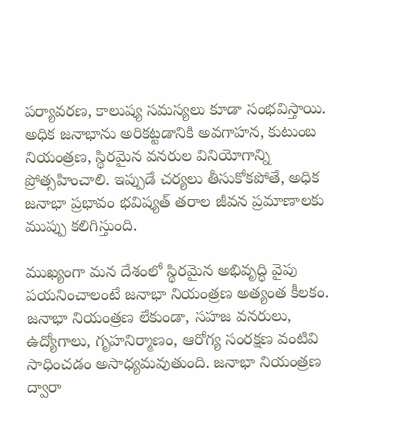పర్యావరణ, కాలుష్య సమస్యలు కూడా సంభవిస్తాయి. అధిక జనాభాను అరికట్టడానికి అవగాహన, కుటుంబ నియంత్రణ, స్థిరమైన వనరుల వినియోగాన్ని ప్రోత్సహించాలి. ఇప్పుడే చర్యలు తీసుకోకపోతే, అధిక జనాభా ప్రభావం భవిష్యత్ తరాల జీవన ప్రమాణాలకు ముప్పు కలిగిస్తుంది.

ముఖ్యంగా మన దేశంలో స్థిరమైన అభివృద్ధి వైపు పయనించాలంటే జనాభా నియంత్రణ అత్యంత కీలకం. జనాభా నియంత్రణ లేకుండా, సహజ వనరులు, ఉద్యోగాలు, గృహనిర్మాణం, ఆరోగ్య సంరక్షణ వంటివి సాధించడం అసాధ్యమవుతుంది. జనాభా నియంత్రణ ద్వారా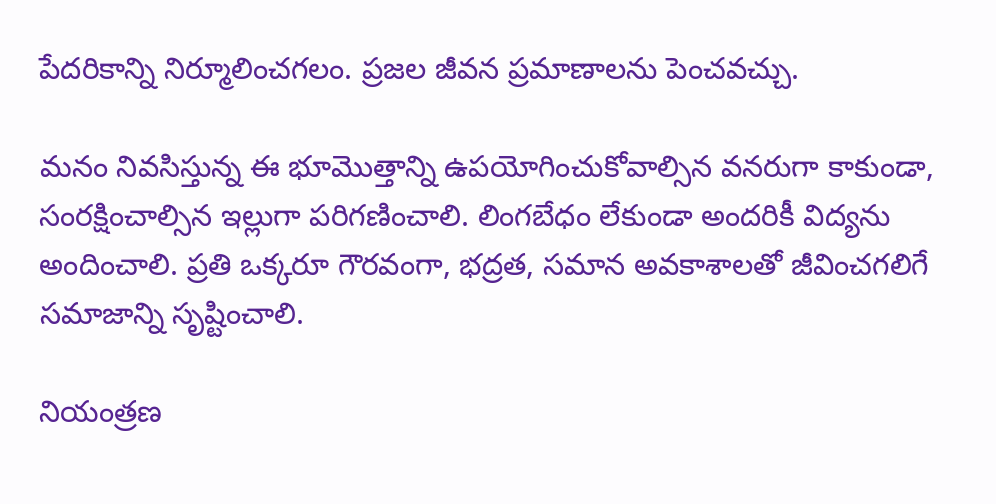పేదరికాన్ని నిర్మూలించగలం. ప్రజల జీవన ప్రమాణాలను పెంచవచ్చు.

మనం నివసిస్తున్న ఈ భూమొత్తాన్ని ఉపయోగించుకోవాల్సిన వనరుగా కాకుండా, సంరక్షించాల్సిన ఇల్లుగా పరిగణించాలి. లింగబేధం లేకుండా అందరికీ విద్యను అందించాలి. ప్రతి ఒక్కరూ గౌరవంగా, భద్రత, సమాన అవకాశాలతో జీవించగలిగే సమాజాన్ని సృష్టించాలి.

నియంత్రణ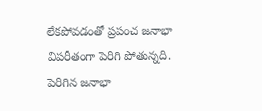లేకపోవడంతో ప్రపంచ జనాభా విపరీతంగా పెరిగి పోతున్నది. పెరిగిన జనాభా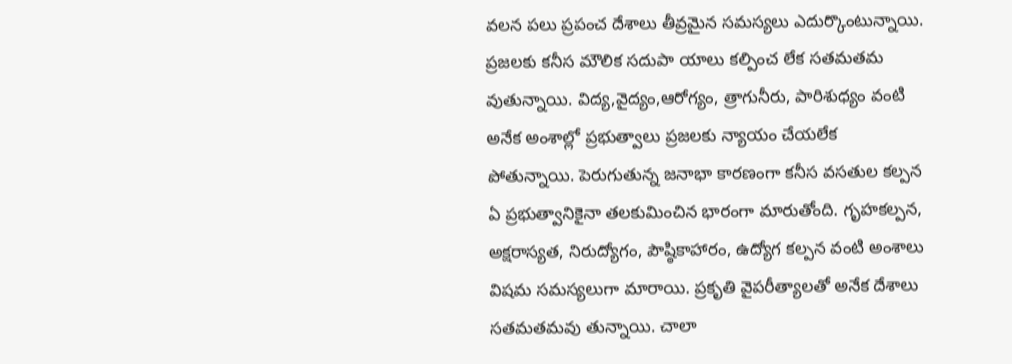వలన పలు ప్రపంచ దేశాలు తీవ్రమైన సమస్యలు ఎదుర్కొంటున్నాయి. ప్రజలకు కనీస మౌలిక సదుపా యాలు కల్పించ లేక సతమతమ వుతున్నాయి. విద్య,వైద్యం,ఆరోగ్యం, త్రాగునీరు, పారిశుధ్యం వంటి అనేక అంశాల్లో ప్రభుత్వాలు ప్రజలకు న్యాయం చేయలేక పోతున్నాయి. పెరుగుతున్న జనాభా కారణంగా కనీస వసతుల కల్పన ఏ ప్రభుత్వానికైనా తలకుమించిన భారంగా మారుతోంది. గృహకల్పన, అక్షరాస్యత, నిరుద్యోగం, పౌష్ఠికాహారం, ఉద్యోగ కల్పన వంటి అంశాలు విషమ సమస్యలుగా మారాయి. ప్రకృతి వైపరీత్యాలతో అనేక దేశాలు సతమతమవు తున్నాయి. చాలా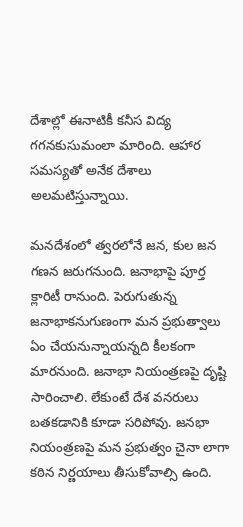దేశాల్లో ఈనాటికీ కనీస విద్య గగనకుసుమంలా మారింది. ఆహార సమస్యతో అనేక దేశాలు అలమటిస్తున్నాయి.

మనదేశంలో త్వరలోనే జన, కుల జన గణన జరుగనుంది. జనాభాపై పూర్త క్లారిటీ రానుంది. పెరుగుతున్న జనాభాకనుగుణంగా మన ప్రభుత్వాలు ఏం చేయనున్నాయన్నది కీలకంగా మారనుంది. జనాభా నియంత్రణపై దృష్టి సారించాలి. లేకుంటే దేశ వనరులు బతకడానికి కూడా సరిపోవు. జనభా నియంత్రణపై మన ప్రభుత్వం చైనా లాగా కఠిన నిర్ణయాలు తీసుకోవాల్సి ఉంది.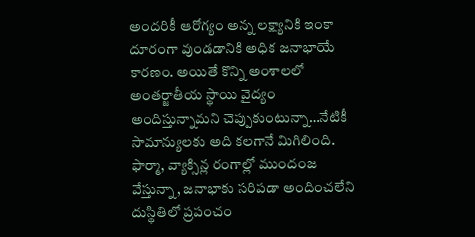అందరికీ ఆరోగ్యం అన్న లక్ష్యానికి ఇంకా దూరంగా వుండడానికి అధిక జనాభాయే కారణం. అయితే కొన్ని అంశాలలో అంతర్జాతీయ స్థాయి వైద్యం అందిస్తున్నామని చెప్పుకుంటున్నా…నేటికీ సామాన్యులకు అది కలగానే మిగిలింది. ఫార్మా, వ్యాక్సిన్ల రంగాల్లో ముందంజ వేస్తున్నా, జనాభాకు సరిపడా అందించలేని దుస్థితిలో ప్రపంచం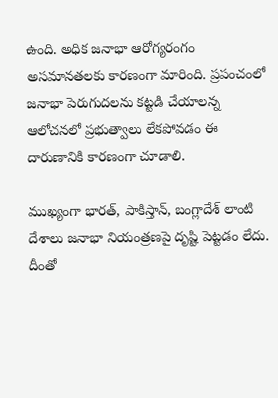ఉంది. అధిక జనాభా ఆరోగ్యరంగం అసమానతలకు కారణంగా మారింది. ప్రపంచంలో జనాభా పెరుగుదలను కట్టడి చేయాలన్న ఆలోచనలో ప్రభుత్వాలు లేకపోవడం ఈ దారుణానికి కారణంగా చూడాలి.

ముఖ్యంగా భారత్‌, పాకిస్తాన్‌, బంగ్లాదేశ్‌ లాంటి దేశాలు జనాభా నియంత్రణపై దృష్టి పెట్టడం లేదు. దీంతో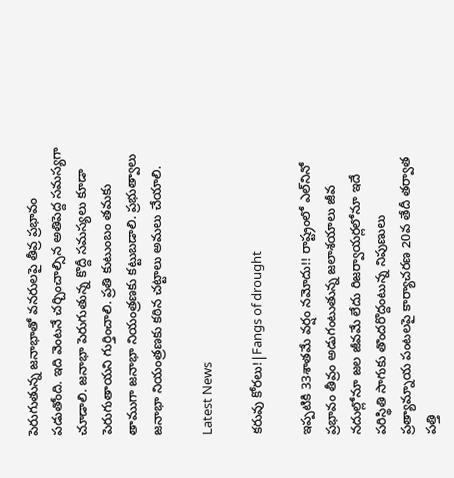పెరుగుతున్న జనాభాతో వనరులపై తీవ్ర ప్రభావం పడుతోంది. ఇది వెంటనే చర్చించాల్సిన అతిపెద్ద సమస్యగా చూడాలి. జనాభా పెరుగుతున్న కొద్దీ సమస్యలు కూడా పెరుగుతాయని గుర్తించాలి. ప్రతి కుటుంబం తమకు తాముగా జనాభా నియంత్రణకు కట్టుబడాలి. ప్రభుత్వాలు జనాభా నియంత్రణకు కఠిన చట్టాలు అమలు చేయాలి.

Latest News

కరువు కోరలు!|Fangs of drought

ఇప్పటికి 33శాతమే వర్షం నమోదు!! రాష్ట్రంలో ఎల్‌నినో ప్రభావం తీవ్రం అడుగంటుతున్న జలాశయాలు జీవ నదుల్లోనూ జల జీవమే లేదు రిజర్వాయర్లలోనూ ఇదే పరిస్థితి సాగుకు తొందరొద్దంటున్న నిపుణులు ప్రత్యామ్నాయ పంటలపై కార్యాచరణ 20వ తేదీ తర్వాత పత్తి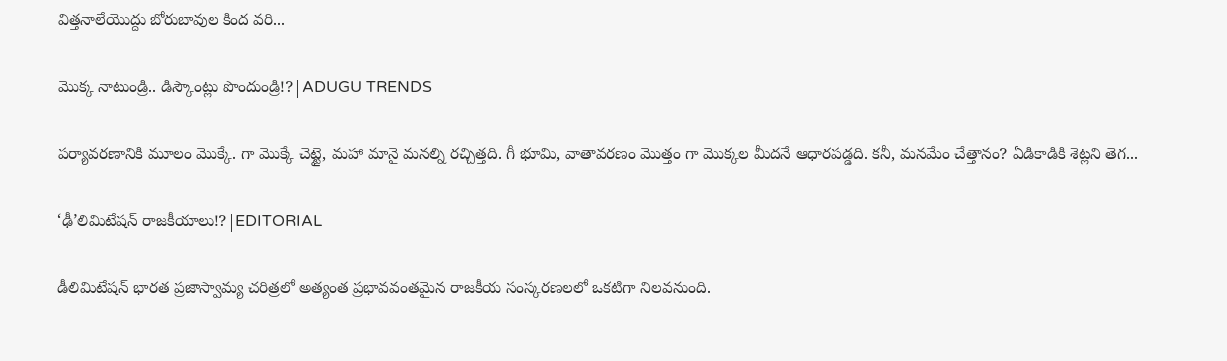విత్తనాలేయొద్దు బోరుబావుల కింద వరి...

మొక్క నాటుండ్రి.. డిస్కౌంట్లు పొందుండ్రి!?|ADUGU TRENDS

పర్యావరణానికి మూలం మొక్కే. గా మొక్కే చెట్టై, మహా మానై మనల్ని రచ్చిత్తది. గీ భూమి, వాతావరణం మొత్తం గా మొక్కల మీదనే ఆధారపడ్డది. కనీ, మనమేం చేత్తానం? ఏడికాడికి శెట్లని తెగ...

‘ఢీ’లిమిటేషన్ రాజకీయాలు!?|EDITORIAL

డీలిమిటేషన్ భారత ప్రజాస్వామ్య చరిత్రలో అత్యంత ప్రభావవంతమైన రాజకీయ సంస్కరణలలో ఒకటిగా నిలవనుంది.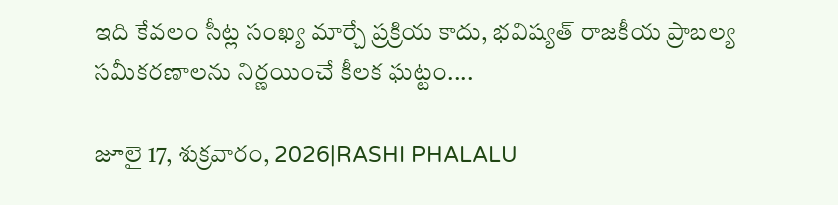ఇది కేవలం సీట్ల సంఖ్య మార్చే ప్రక్రియ కాదు, భవిష్యత్ రాజకీయ ప్రాబల్య సమీకరణాలను నిర్ణయించే కీలక ఘట్టం....

జూలై 17, శుక్రవారం, 2026|RASHI PHALALU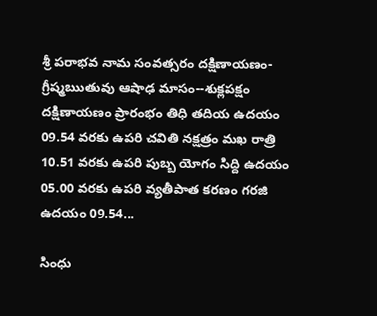శ్రీ పరాభవ నామ సంవత్సరం దక్షిణాయణం-గ్రీష్మఋతువు ఆషాఢ మాసం--శుక్లపక్షం దక్షిణాయణం ప్రారంభం తిధి తదియ ఉదయం 09.54 వరకు ఉపరి చవితి నక్షత్రం మఖ రాత్రి 10.51 వరకు ఉపరి పుబ్బ యోగం సిద్ది ఉదయం 05.00 వరకు ఉపరి వ్యతీపాత కరణం గరజి ఉదయం 09.54...

సింధు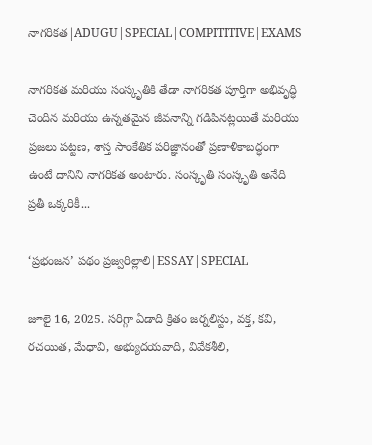నాగరికత|ADUGU|SPECIAL|COMPITITIVE|EXAMS

నాగరికత మరియు సంస్కృతికి తేడా నాగరికత పూర్తిగా అభివృద్ధి చెందిన మరియు ఉన్నతమైన జీవనాన్ని గడిపినట్లయితే మరియు ప్రజలు పట్టణ, శాస్త సాంకేతిక పరిజ్ఞానంతో ప్రణాళికాబద్ధంగా ఉంటే దానిని నాగరికత అంటారు. సంస్కృతి సంస్కృతి అనేది ప్రతీ ఒక్కరికీ...

‘ప్రభంజన’ పథం ప్రజ్వరిల్లాలి|ESSAY|SPECIAL

జూలై 16, 2025. సరిగ్గా ఏడాది క్రితం జర్నలిస్టు, వక్త, కవి, రచయిత, మేధావి, అభ్యుదయవాది, వివేకశీలి,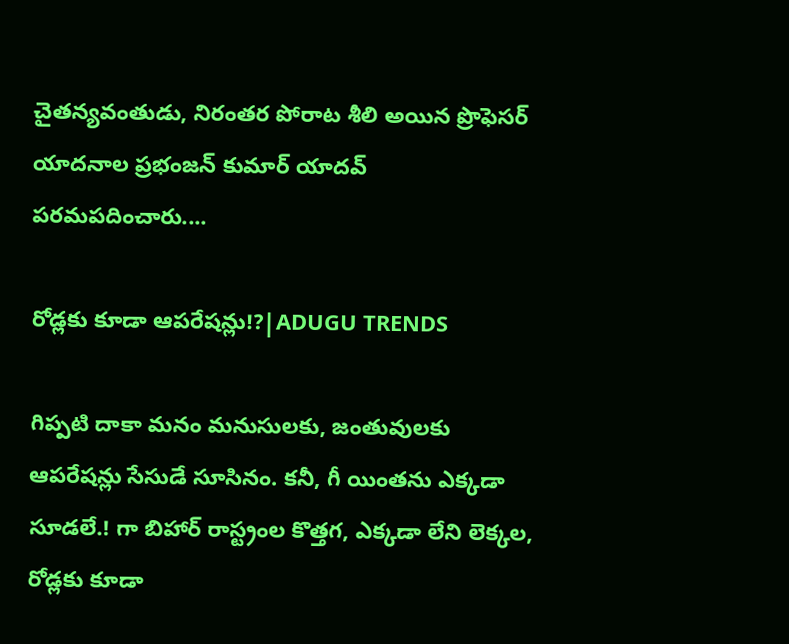చైతన్యవంతుడు, నిరంతర పోరాట శీలి అయిన ప్రొఫెసర్ యాదనాల ప్రభంజన్ కుమార్ యాదవ్ పరమపదించారు....

రోడ్లకు కూడా ఆపరేషన్లు!?|ADUGU TRENDS

గిప్పటి దాకా మనం మనుసులకు, జంతువులకు ఆపరేషన్లు సేసుడే సూసినం. కనీ, గీ యింతను ఎక్కడా సూడలే.! గా బిహార్ రాస్ట్రంల కొత్తగ, ఎక్కడా లేని లెక్కల, రోడ్లకు కూడా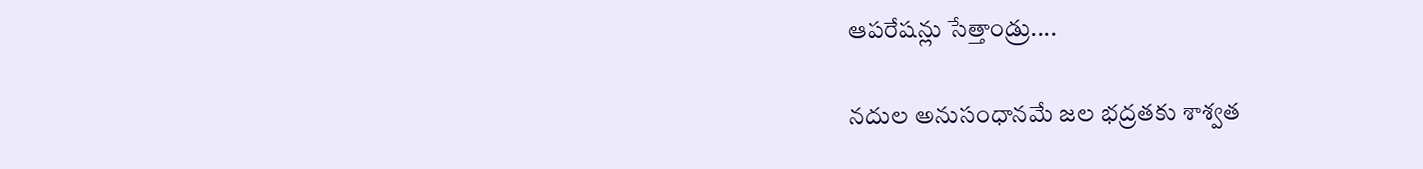ఆపరేషన్లు సేత్తాండ్రు....

నదుల అనుసంధానమే జల భద్రతకు శాశ్వత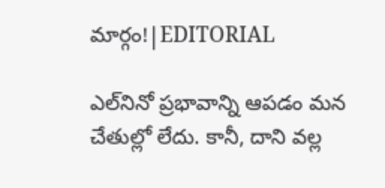మార్గం!|EDITORIAL

ఎల్‌నినో ప్రభావాన్ని ఆపడం మన చేతుల్లో లేదు. కానీ, దాని వల్ల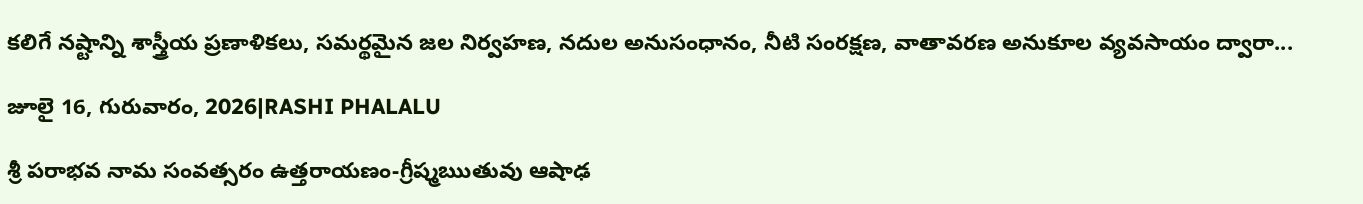కలిగే నష్టాన్ని శాస్త్రీయ ప్రణాళికలు, సమర్థమైన జల నిర్వహణ, నదుల అనుసంధానం, నీటి సంరక్షణ, వాతావరణ అనుకూల వ్యవసాయం ద్వారా...

జూలై 16, గురువారం, 2026|RASHI PHALALU

శ్రీ పరాభవ నామ సంవత్సరం ఉత్తరాయణం-గ్రీష్మఋతువు ఆషాఢ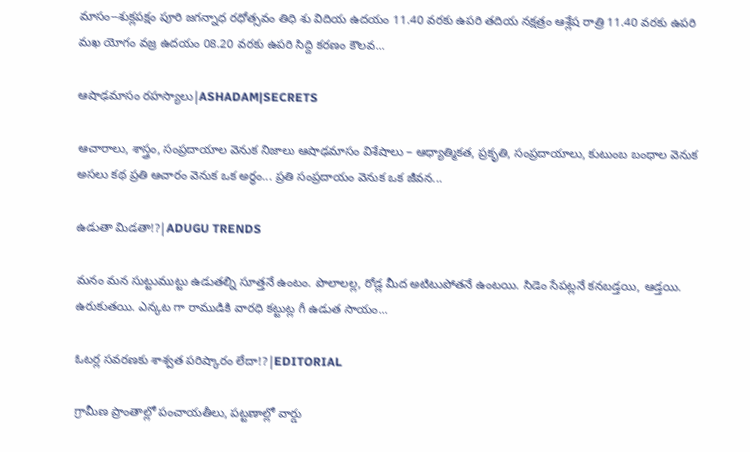మాసం--శుక్లపక్షం పూరి జగన్నాధ రధోత్సవం తిధి శు విదియ ఉదయం 11.40 వరకు ఉపరి తదియ నక్షత్రం ఆశ్లేష రాత్రి 11.40 వరకు ఉపరి మఖ యోగం వజ్ర ఉదయం 08.20 వరకు ఉపరి సిద్ది కరణం కౌలవ...

ఆషాఢమాసం రహస్యాలు|ASHADAM|SECRETS

ఆచారాలు, శాస్త్రం, సంప్రదాయాల వెనుక నిజాలు ఆషాఢమాసం విశేషాలు – ఆధ్యాత్మికత, ప్రకృతి, సంప్రదాయాలు, కుటుంబ బంధాల వెనుక అసలు కథ ప్రతి ఆచారం వెనుక ఒక అర్థం... ప్రతి సంప్రదాయం వెనుక ఒక జీవన...

ఉడుతా మిడతా!?|ADUGU TRENDS

మనం మన సుట్టుముట్టు ఉడుతల్ని సూత్తనే ఉంటం. పొలాలల్ల, రోడ్ల మీద అటిటుపోతనే ఉంటయి. సిడెం సేపట్లనే కనబడ్తయి, ఆడ్తయి. ఉరుకుతయి. ఎన్కట గా రాముడికి వారధి కట్టుట్ల గీ ఉడుత సాయం...

ఓటర్ల సవరణకు శాశ్వత పరిష్కారం లేదా!?|EDITORIAL

గ్రామీణ ప్రాంతాల్లో పంచాయతీలు, పట్టణాల్లో వార్డు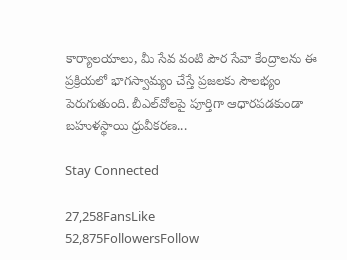కార్యాలయాలు, మీ సేవ వంటి పౌర సేవా కేంద్రాలను ఈ ప్రక్రియలో భాగస్వామ్యం చేస్తే ప్రజలకు సౌలభ్యం పెరుగుతుంది. బీఎల్‌వోలపై పూర్తిగా ఆధారపడకుండా బహుళస్థాయి ధ్రువీకరణ...

Stay Connected

27,258FansLike
52,875FollowersFollow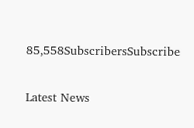85,558SubscribersSubscribe

Latest News